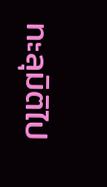ทะลุมิติไป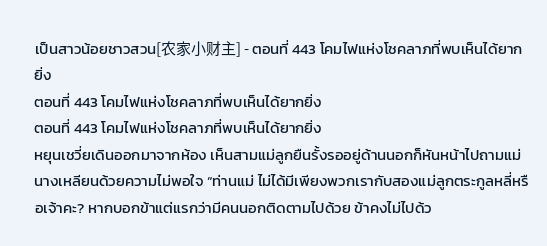เป็นสาวน้อยชาวสวน[农家小财主] - ตอนที่ 443 โคมไฟแห่งโชคลาภที่พบเห็นได้ยากยิ่ง
ตอนที่ 443 โคมไฟแห่งโชคลาภที่พบเห็นได้ยากยิ่ง
ตอนที่ 443 โคมไฟแห่งโชคลาภที่พบเห็นได้ยากยิ่ง
หยุนเชวี่ยเดินออกมาจากห้อง เห็นสามแม่ลูกยืนรั้งรออยู่ด้านนอกก็หันหน้าไปถามแม่นางเหลียนด้วยความไม่พอใจ “ท่านแม่ ไม่ได้มีเพียงพวกเรากับสองแม่ลูกตระกูลหลี่หรือเจ้าคะ? หากบอกข้าแต่แรกว่ามีคนนอกติดตามไปด้วย ข้าคงไม่ไปด้ว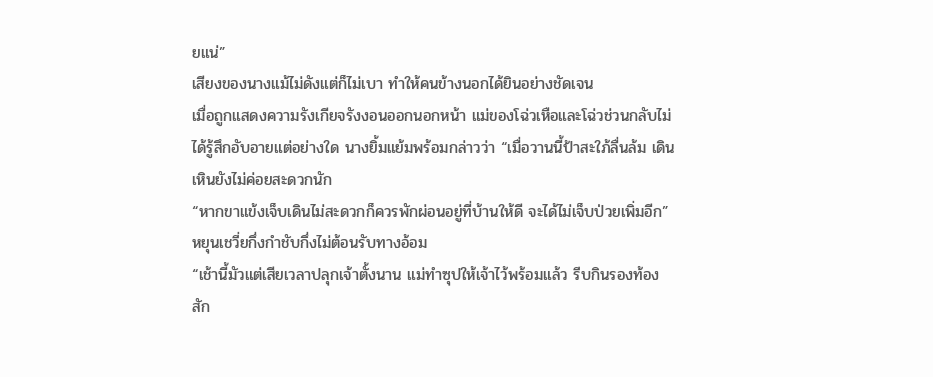ยแน่”
เสียงของนางแม้ไม่ดังแต่ก็ไม่เบา ทำให้คนข้างนอกได้ยินอย่างชัดเจน
เมื่อถูกแสดงความรังเกียจรังงอนออกนอกหน้า แม่ของโฉ่วเหือและโฉ่วช่วนกลับไม่ได้รู้สึกอับอายแต่อย่างใด นางยิ้มแย้มพร้อมกล่าวว่า “เมื่อวานนี้ป้าสะใภ้ลื่นล้ม เดินเหินยังไม่ค่อยสะดวกนัก
“หากขาแข้งเจ็บเดินไม่สะดวกก็ควรพักผ่อนอยู่ที่บ้านให้ดี จะได้ไม่เจ็บป่วยเพิ่มอีก” หยุนเชวี่ยกึ่งกำชับกึ่งไม่ต้อนรับทางอ้อม
“เช้านี้มัวแต่เสียเวลาปลุกเจ้าตั้งนาน แม่ทำซุปให้เจ้าไว้พร้อมแล้ว รีบกินรองท้องสัก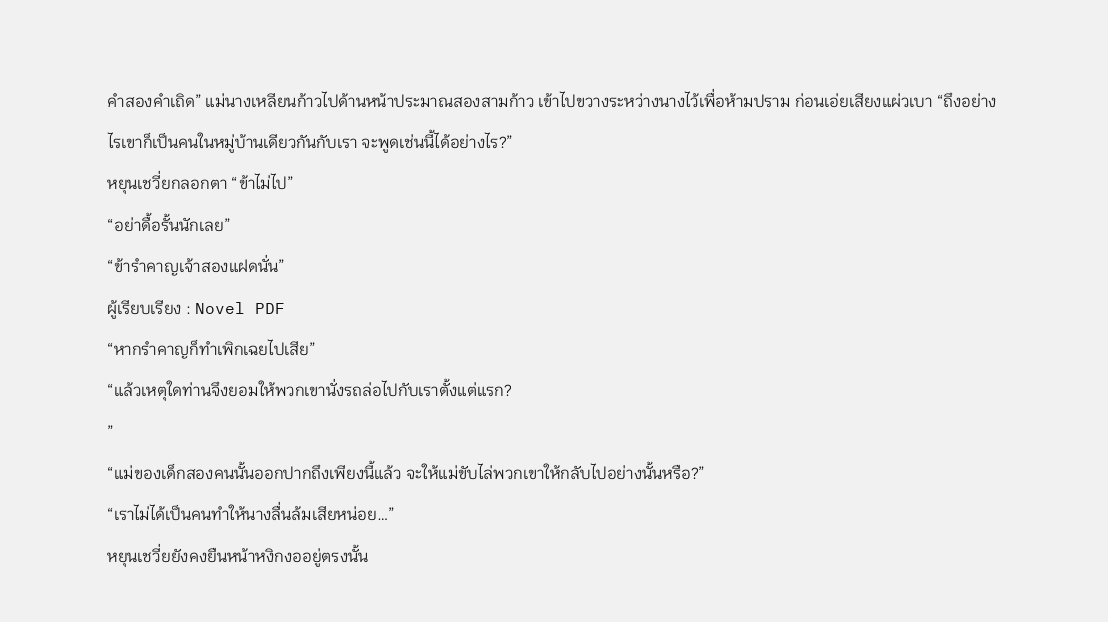คำสองคำเถิด” แม่นางเหลียนก้าวไปด้านหน้าประมาณสองสามก้าว เข้าไปขวางระหว่างนางไว้เพื่อห้ามปราม ก่อนเอ่ยเสียงแผ่วเบา “ถึงอย่างไรเขาก็เป็นคนในหมู่บ้านเดียวกันกับเรา จะพูดเช่นนี้ได้อย่างไร?”
หยุนเชวี่ยกลอกตา “ข้าไม่ไป”
“อย่าดื้อรั้นนักเลย”
“ข้ารำคาญเจ้าสองแฝดนั่น”
ผู้เรียบเรียง : Novel PDF
“หากรำคาญก็ทำเพิกเฉยไปเสีย”
“แล้วเหตุใดท่านจึงยอมให้พวกเขานั่งรถล่อไปกับเราตั้งแต่แรก?
”
“แม่ของเด็กสองคนนั้นออกปากถึงเพียงนี้แล้ว จะให้แม่ขับไล่พวกเขาให้กลับไปอย่างนั้นหรือ?”
“เราไม่ได้เป็นคนทำให้นางลื่นล้มเสียหน่อย…”
หยุนเชวี่ยยังคงยืนหน้าหงิกงออยู่ตรงนั้น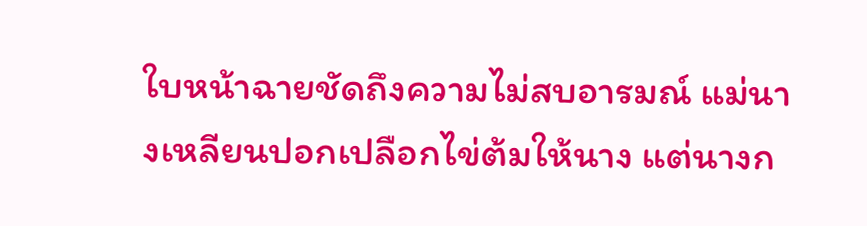ใบหน้าฉายชัดถึงความไม่สบอารมณ์ แม่นางเหลียนปอกเปลือกไข่ต้มให้นาง แต่นางก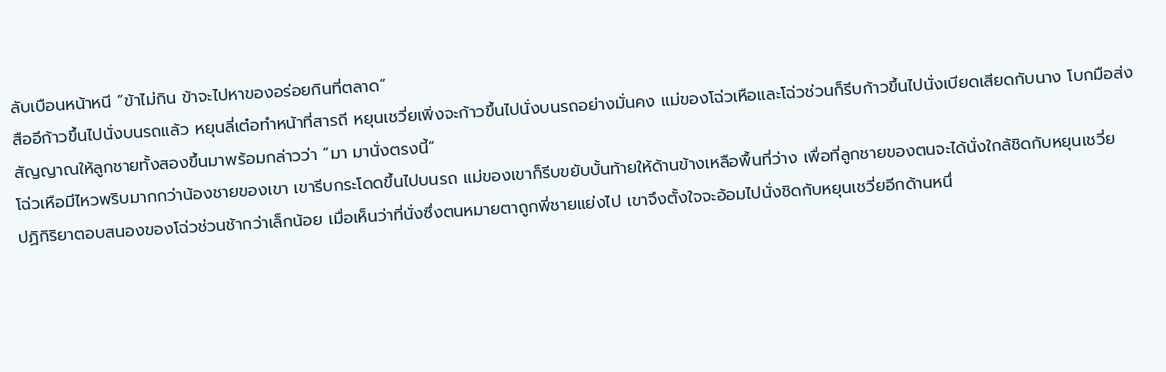ลับเบือนหน้าหนี “ข้าไม่กิน ข้าจะไปหาของอร่อยกินที่ตลาด”
สืออีก้าวขึ้นไปนั่งบนรถแล้ว หยุนลี่เต๋อทำหน้าที่สารถี หยุนเชวี่ยเพิ่งจะก้าวขึ้นไปนั่งบนรถอย่างมั่นคง แม่ของโฉ่วเหือและโฉ่วช่วนก็รีบก้าวขึ้นไปนั่งเบียดเสียดกับนาง โบกมือส่งสัญญาณให้ลูกชายทั้งสองขึ้นมาพร้อมกล่าวว่า “มา มานั่งตรงนี้”
โฉ่วเหือมีไหวพริบมากกว่าน้องชายของเขา เขารีบกระโดดขึ้นไปบนรถ แม่ของเขาก็รีบขยับบั้นท้ายให้ด้านข้างเหลือพื้นที่ว่าง เพื่อที่ลูกชายของตนจะได้นั่งใกล้ชิดกับหยุนเชวี่ย
ปฏิกิริยาตอบสนองของโฉ่วช่วนช้ากว่าเล็กน้อย เมื่อเห็นว่าที่นั่งซึ่งตนหมายตาถูกพี่ชายแย่งไป เขาจึงตั้งใจจะอ้อมไปนั่งชิดกับหยุนเชวี่ยอีกด้านหนึ่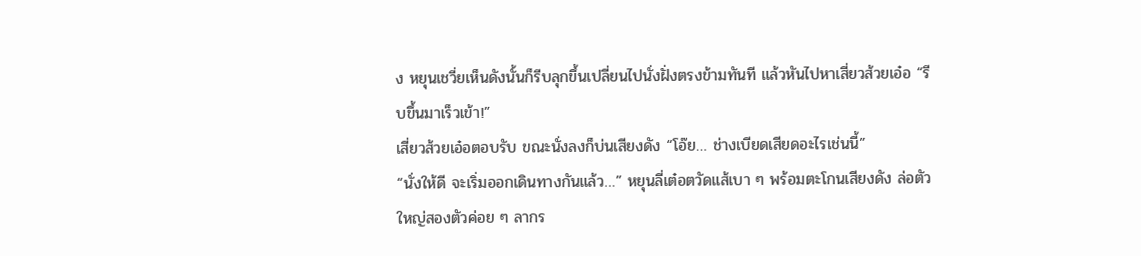ง หยุนเชวี่ยเห็นดังนั้นก็รีบลุกขึ้นเปลี่ยนไปนั่งฝั่งตรงข้ามทันที แล้วหันไปหาเสี่ยวส้วยเอ๋อ “รีบขึ้นมาเร็วเข้า!”
เสี่ยวส้วยเอ๋อตอบรับ ขณะนั่งลงก็บ่นเสียงดัง “โอ๊ย… ช่างเบียดเสียดอะไรเช่นนี้”
“นั่งให้ดี จะเริ่มออกเดินทางกันแล้ว…” หยุนลี่เต๋อตวัดแส้เบา ๆ พร้อมตะโกนเสียงดัง ล่อตัวใหญ่สองตัวค่อย ๆ ลากร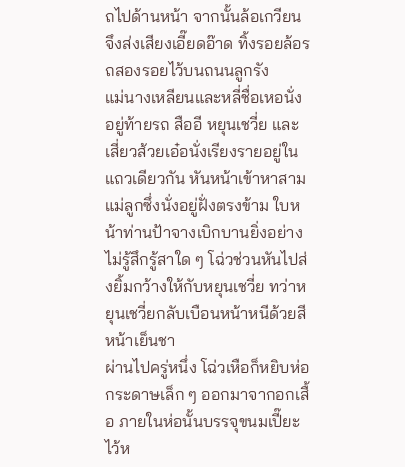ถไปด้านหน้า จากนั้นล้อเกวียนจึงส่งเสียงเอี๊ยดอ๊าด ทิ้งรอยล้อรถสองรอยไว้บนถนนลูกรัง
แม่นางเหลียนและหลี่ชื่อเหอนั่งอยู่ท้ายรถ สืออี หยุนเชวี่ย และเสี่ยวส้วยเอ๋อนั่งเรียงรายอยู่ในแถวเดียวกัน หันหน้าเข้าหาสามแม่ลูกซึ่งนั่งอยู่ฝั่งตรงข้าม ใบหน้าท่านป้าจางเบิกบานยิ่งอย่างไม่รู้สึกรู้สาใด ๆ โฉ่วช่วนหันไปส่งยิ้มกว้างให้กับหยุนเชวี่ย ทว่าหยุนเชวี่ยกลับเบือนหน้าหนีด้วยสีหน้าเย็นชา
ผ่านไปครู่หนึ่ง โฉ่วเหือก็หยิบห่อกระดาษเล็ก ๆ ออกมาจากอกเสื้อ ภายในห่อนั้นบรรจุขนมเปี๊ยะไว้ห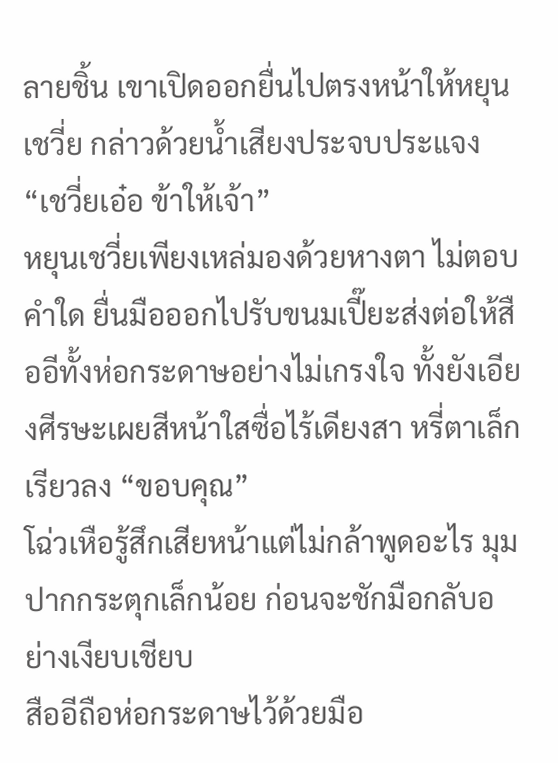ลายชิ้น เขาเปิดออกยื่นไปตรงหน้าให้หยุนเชวี่ย กล่าวด้วยน้ำเสียงประจบประแจง “เชวี่ยเอ๋อ ข้าให้เจ้า”
หยุนเชวี่ยเพียงเหล่มองด้วยหางตา ไม่ตอบคำใด ยื่นมือออกไปรับขนมเปี๊ยะส่งต่อให้สืออีทั้งห่อกระดาษอย่างไม่เกรงใจ ทั้งยังเอียงศีรษะเผยสีหน้าใสซื่อไร้เดียงสา หรี่ตาเล็กเรียวลง “ขอบคุณ”
โฉ่วเหือรู้สึกเสียหน้าแต่ไม่กล้าพูดอะไร มุมปากกระตุกเล็กน้อย ก่อนจะชักมือกลับอย่างเงียบเชียบ
สืออีถือห่อกระดาษไว้ด้วยมือ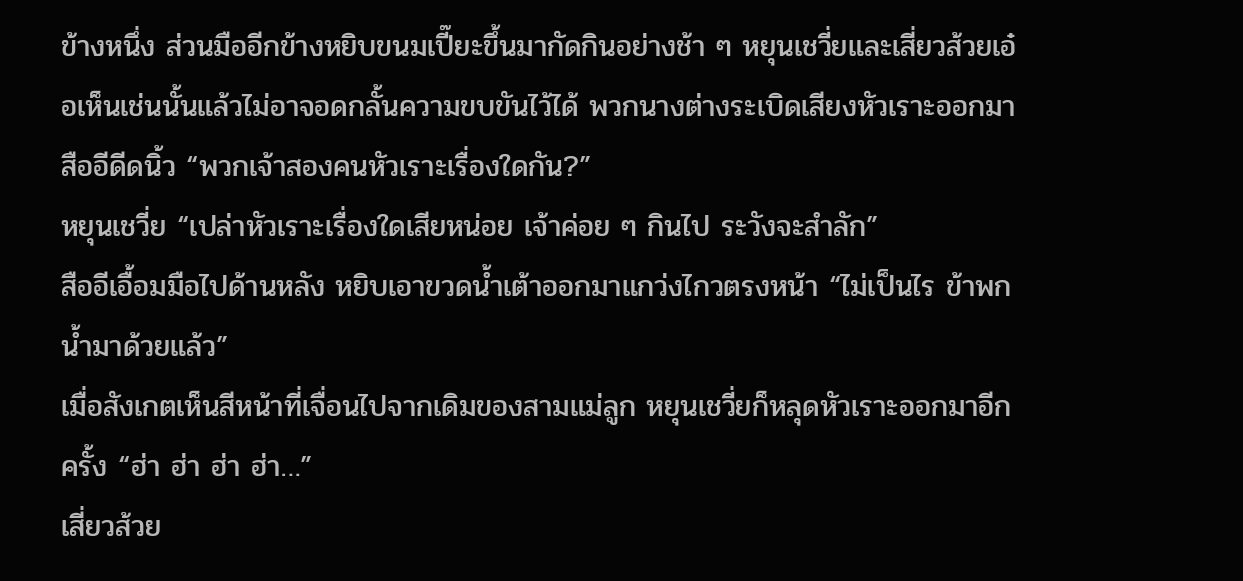ข้างหนึ่ง ส่วนมืออีกข้างหยิบขนมเปี๊ยะขึ้นมากัดกินอย่างช้า ๆ หยุนเชวี่ยและเสี่ยวส้วยเอ๋อเห็นเช่นนั้นแล้วไม่อาจอดกลั้นความขบขันไว้ได้ พวกนางต่างระเบิดเสียงหัวเราะออกมา
สืออีดีดนิ้ว “พวกเจ้าสองคนหัวเราะเรื่องใดกัน?”
หยุนเชวี่ย “เปล่าหัวเราะเรื่องใดเสียหน่อย เจ้าค่อย ๆ กินไป ระวังจะสำลัก”
สืออีเอื้อมมือไปด้านหลัง หยิบเอาขวดน้ำเต้าออกมาแกว่งไกวตรงหน้า “ไม่เป็นไร ข้าพกน้ำมาด้วยแล้ว”
เมื่อสังเกตเห็นสีหน้าที่เจื่อนไปจากเดิมของสามแม่ลูก หยุนเชวี่ยก็หลุดหัวเราะออกมาอีกครั้ง “ฮ่า ฮ่า ฮ่า ฮ่า…”
เสี่ยวส้วย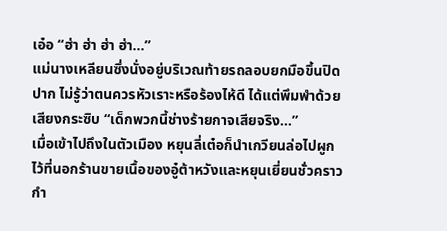เอ๋อ “ฮ่า ฮ่า ฮ่า ฮ่า…”
แม่นางเหลียนซึ่งนั่งอยู่บริเวณท้ายรถลอบยกมือขึ้นปิดปาก ไม่รู้ว่าตนควรหัวเราะหรือร้องไห้ดี ได้แต่พึมพำด้วยเสียงกระซิบ “เด็กพวกนี้ช่างร้ายกาจเสียจริง…”
เมื่อเข้าไปถึงในตัวเมือง หยุนลี่เต๋อก็นำเกวียนล่อไปผูกไว้ที่นอกร้านขายเนื้อของอู๋ต้าหวังและหยุนเยี่ยนชั่วคราว กำ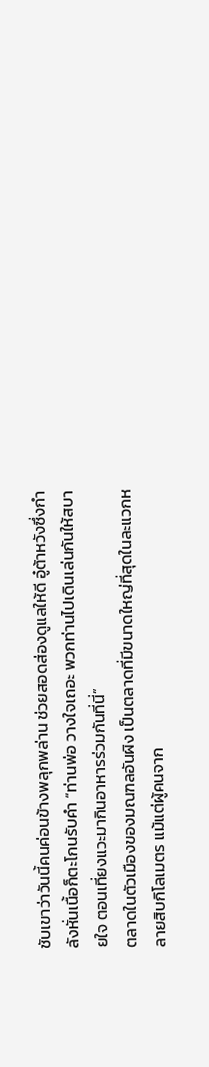ชับเขาว่าวันนี้คนค่อนข้างพลุกพล่าน ช่วยสอดส่องดูแลให้ดี อู๋ต้าหวังซึ่งกำลังหั่นเนื้อก็ตะโกนรับคำ “ท่านพ่อ วางใจเถอะ พวกท่านไปเดินเล่นกันให้สบายใจ ตอนเที่ยงแวะมากินอาหารร่วมกันที่นี่”
ตลาดในตัวเมืองของมณฑลอันผิง เป็นตลาดที่มีขนาดใหญ่ที่สุดในละแวกหลายสิบกิโลเมตร แม้แต่ผู้คนจาก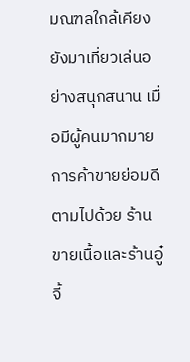มณฑลใกล้เคียงยังมาเที่ยวเล่นอย่างสนุกสนาน เมื่อมีผู้คนมากมายการค้าขายย่อมดีตามไปด้วย ร้านขายเนื้อและร้านอู๋จี้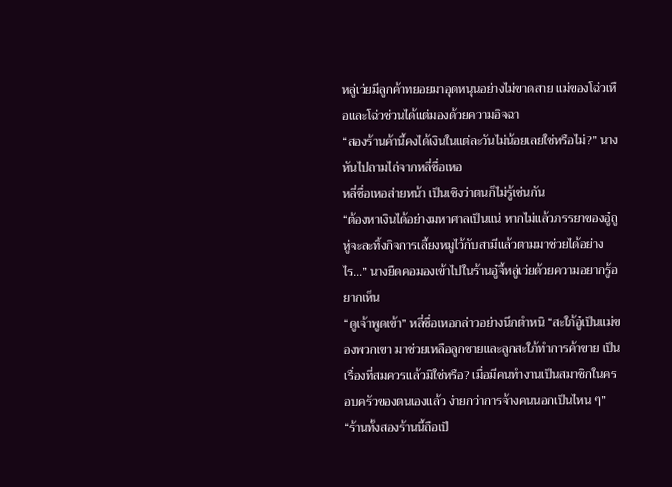หลู่เว่ยมีลูกค้าทยอยมาอุดหนุนอย่างไม่ขาดสาย แม่ของโฉ่วเหือและโฉ่วช่วนได้แต่มองด้วยความอิจฉา
“สองร้านค้านี้คงได้เงินในแต่ละวันไม่น้อยเลยใช่หรือไม่?” นางหันไปถามไถ่จากหลี่ชื่อเหอ
หลี่ชื่อเหอส่ายหน้า เป็นเชิงว่าตนก็ไม่รู้เช่นกัน
“ต้องหาเงินได้อย่างมหาศาลเป็นแน่ หากไม่แล้วภรรยาของอู๋ถูหู่จะละทิ้งกิจการเลี้ยงหมูไว้กับสามีแล้วตามมาช่วยได้อย่างไร…” นางยืดคอมองเข้าไปในร้านอู๋จี้หลู่เว่ยด้วยความอยากรู้อยากเห็น
“ดูเจ้าพูดเข้า” หลี่ชื่อเหอกล่าวอย่างนึกตำหนิ “สะใภ้อู๋เป็นแม่ของพวกเขา มาช่วยเหลือลูกชายและลูกสะใภ้ทำการค้าขาย เป็นเรื่องที่สมควรแล้วมิใช่หรือ? เมื่อมีคนทำงานเป็นสมาชิกในครอบครัวของตนเองแล้ว ง่ายกว่าการจ้างคนนอกเป็นไหน ๆ”
“ร้านทั้งสองร้านนี้ถือเป็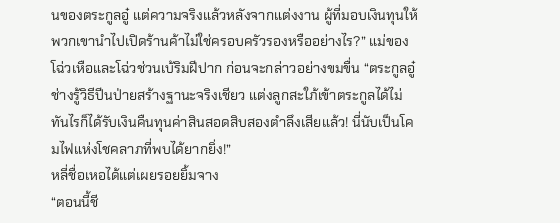นของตระกูลอู๋ แต่ความจริงแล้วหลังจากแต่งงาน ผู้ที่มอบเงินทุนให้พวกเขานำไปเปิดร้านค้าไม่ใช่ครอบครัวรองหรืออย่างไร?” แม่ของโฉ่วเหือและโฉ่วช่วนเบ้ริมฝีปาก ก่อนจะกล่าวอย่างขมขื่น “ตระกูลอู๋ช่างรู้วิธีปีนป่ายสร้างฐานะจริงเชียว แต่งลูกสะใภ้เข้าตระกูลได้ไม่ทันไรก็ได้รับเงินคืนทุนค่าสินสอดสิบสองตำลึงเสียแล้ว! นี่นับเป็นโคมไฟแห่งโชคลาภที่พบได้ยากยิ่ง!”
หลี่ชื่อเหอได้แต่เผยรอยยิ้มจาง
“ตอนนี้ชี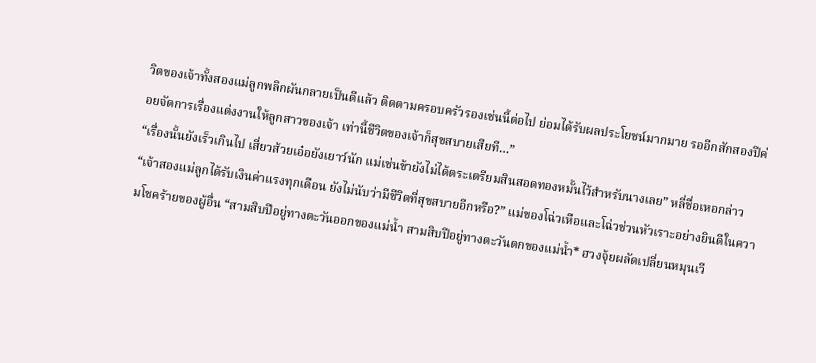วิตของเจ้าทั้งสองแม่ลูกพลิกผันกลายเป็นดีแล้ว ติดตามครอบครัวรองเช่นนี้ต่อไป ย่อมได้รับผลประโยชน์มากมาย รออีกสักสองปีค่อยจัดการเรื่องแต่งงานให้ลูกสาวของเจ้า เท่านี้ชีวิตของเจ้าก็สุขสบายเสียที…”
“เรื่องนั้นยังเร็วเกินไป เสี่ยวส้วยเอ๋อยังเยาว์นัก แม่เช่นข้ายังไม่ได้ตระเตรียมสินสอดทองหมั้นไว้สำหรับนางเลย” หลี่ชื่อเหอกล่าว
“เจ้าสองแม่ลูกได้รับเงินค่าแรงทุกเดือน ยังไม่นับว่ามีชีวิตที่สุขสบายอีกหรือ?” แม่ของโฉ่วเหือและโฉ่วช่วนหัวเราะอย่างยินดีในความโชคร้ายของผู้อื่น “สามสิบปีอยู่ทางตะวันออกของแม่น้ำ สามสิบปีอยู่ทางตะวันตกของแม่น้ำ* ฮวงจุ้ยผลัดเปลี่ยนหมุนเวี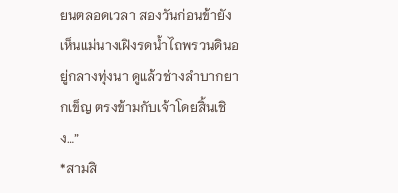ยนตลอดเวลา สองวันก่อนข้ายังเห็นแม่นางเฝิงรดน้ำไถพรวนดินอยู่กลางทุ่งนา ดูแล้วช่างลำบากยากเข็ญ ตรงข้ามกับเจ้าโดยสิ้นเชิง…”
*สามสิ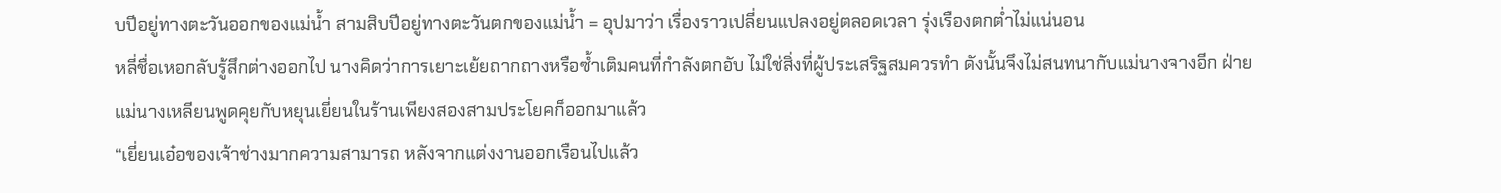บปีอยู่ทางตะวันออกของแม่น้ำ สามสิบปีอยู่ทางตะวันตกของแม่น้ำ = อุปมาว่า เรื่องราวเปลี่ยนแปลงอยู่ตลอดเวลา รุ่งเรืองตกต่ำไม่แน่นอน
หลี่ชื่อเหอกลับรู้สึกต่างออกไป นางคิดว่าการเยาะเย้ยถากถางหรือซ้ำเติมคนที่กำลังตกอับ ไม่ใช่สิ่งที่ผู้ประเสริฐสมควรทำ ดังนั้นจึงไม่สนทนากับแม่นางจางอีก ฝ่ายแม่นางเหลียนพูดคุยกับหยุนเยี่ยนในร้านเพียงสองสามประโยคก็ออกมาแล้ว
“เยี่ยนเอ๋อของเจ้าช่างมากความสามารถ หลังจากแต่งงานออกเรือนไปแล้ว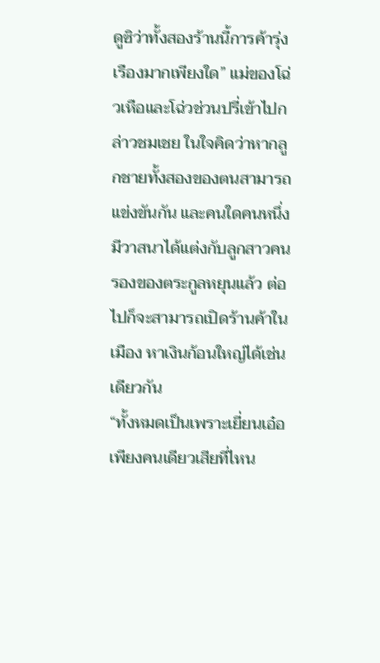ดูซิว่าทั้งสองร้านนี้การค้ารุ่งเรืองมากเพียงใด” แม่ของโฉ่วเหือและโฉ่วช่วนปรี่เข้าไปกล่าวชมเชย ในใจคิดว่าหากลูกชายทั้งสองของตนสามารถแข่งขันกัน และคนใดคนหนึ่งมีวาสนาได้แต่งกับลูกสาวคนรองของตระกูลหยุนแล้ว ต่อไปก็จะสามารถเปิดร้านค้าในเมือง หาเงินก้อนใหญ่ได้เช่นเดียวกัน
“ทั้งหมดเป็นเพราะเยี่ยนเอ๋อเพียงคนเดียวเสียที่ไหน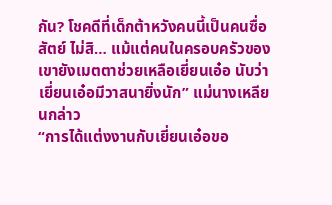กัน? โชคดีที่เด็กต้าหวังคนนี้เป็นคนซื่อสัตย์ ไม่สิ… แม้แต่คนในครอบครัวของเขายังเมตตาช่วยเหลือเยี่ยนเอ๋อ นับว่าเยี่ยนเอ๋อมีวาสนายิ่งนัก” แม่นางเหลียนกล่าว
“การได้แต่งงานกับเยี่ยนเอ๋อขอ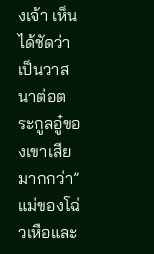งเจ้า เห็นได้ชัดว่าเป็นวาสนาต่อตระกูลอู๋ของเขาเสียมากกว่า” แม่ของโฉ่วเหือและ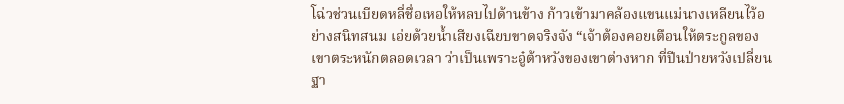โฉ่วช่วนเบียดหลี่ชื่อเหอให้หลบไปด้านข้าง ก้าวเข้ามาคล้องแขนแม่นางเหลียนไว้อย่างสนิทสนม เอ่ยด้วยน้ำเสียงเฉียบขาดจริงจัง “เจ้าต้องคอยเตือนให้ตระกูลของเขาตระหนักตลอดเวลา ว่าเป็นเพราะอู๋ต้าหวังของเขาต่างหาก ที่ปีนป่ายหวังเปลี่ยนฐา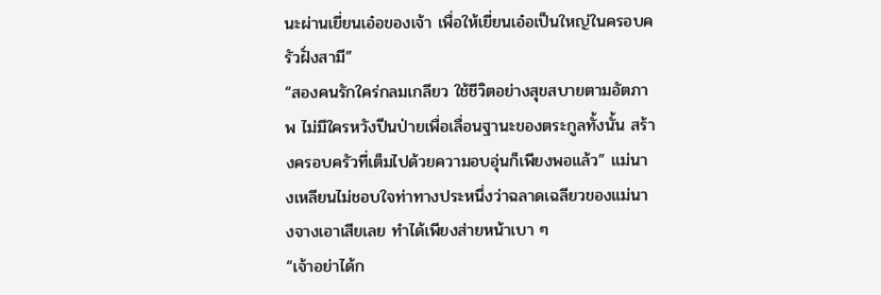นะผ่านเยี่ยนเอ๋อของเจ้า เพื่อให้เยี่ยนเอ๋อเป็นใหญ่ในครอบครัวฝั่งสามี”
“สองคนรักใคร่กลมเกลียว ใช้ชีวิตอย่างสุขสบายตามอัตภาพ ไม่มีใครหวังปีนป่ายเพื่อเลื่อนฐานะของตระกูลทั้งนั้น สร้างครอบครัวที่เต็มไปด้วยความอบอุ่นก็เพียงพอแล้ว” แม่นางเหลียนไม่ชอบใจท่าทางประหนึ่งว่าฉลาดเฉลียวของแม่นางจางเอาเสียเลย ทำได้เพียงส่ายหน้าเบา ๆ
“เจ้าอย่าได้ก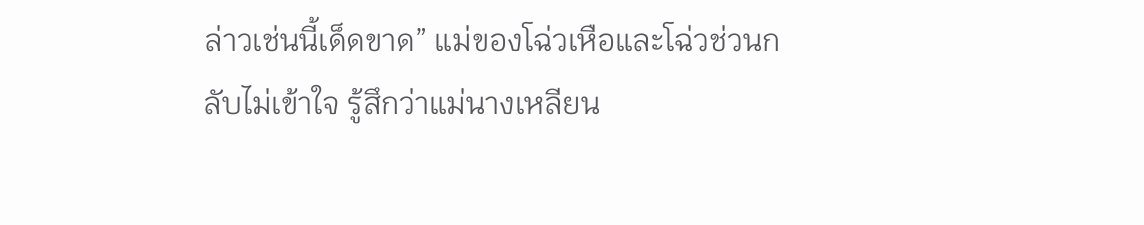ล่าวเช่นนี้เด็ดขาด” แม่ของโฉ่วเหือและโฉ่วช่วนกลับไม่เข้าใจ รู้สึกว่าแม่นางเหลียน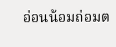อ่อนน้อมถ่อมต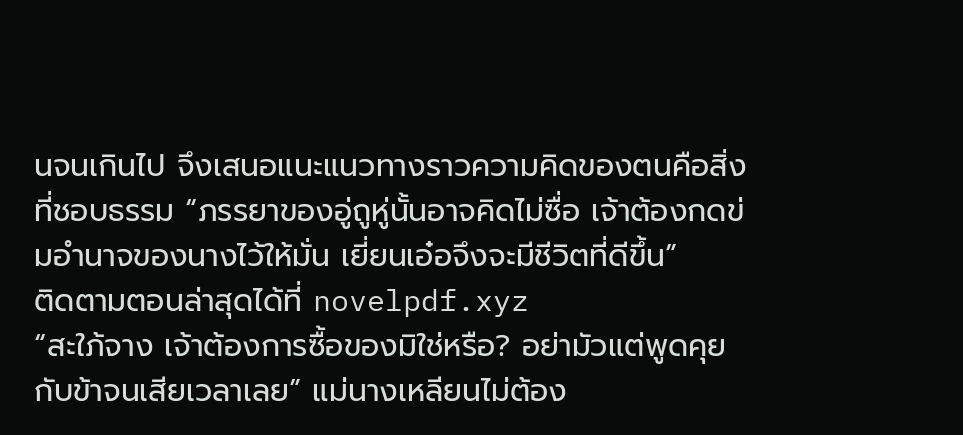นจนเกินไป จึงเสนอแนะแนวทางราวความคิดของตนคือสิ่งที่ชอบธรรม “ภรรยาของอู่ถูหู่นั้นอาจคิดไม่ซื่อ เจ้าต้องกดข่มอำนาจของนางไว้ให้มั่น เยี่ยนเอ๋อจึงจะมีชีวิตที่ดีขึ้น”
ติดตามตอนล่าสุดได้ที่ novelpdf.xyz
“สะใภ้จาง เจ้าต้องการซื้อของมิใช่หรือ? อย่ามัวแต่พูดคุยกับข้าจนเสียเวลาเลย” แม่นางเหลียนไม่ต้อง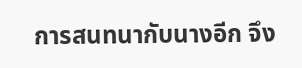การสนทนากับนางอีก จึง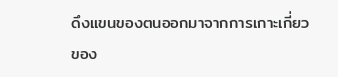ดึงแขนของตนออกมาจากการเกาะเกี่ยวของ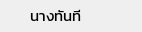นางทันที